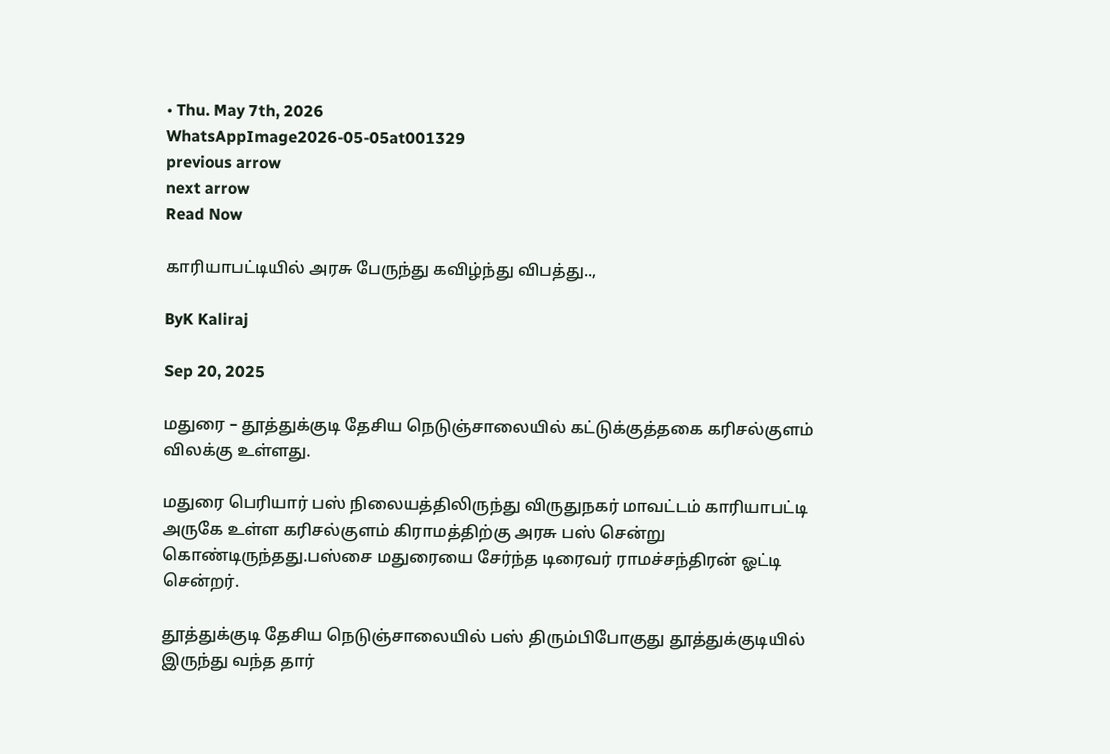• Thu. May 7th, 2026
WhatsAppImage2026-05-05at001329
previous arrow
next arrow
Read Now

காரியாபட்டியில் அரசு பேருந்து கவிழ்ந்து விபத்து..,

ByK Kaliraj

Sep 20, 2025

மதுரை – தூத்துக்குடி தேசிய நெடுஞ்சாலையில் கட்டுக்குத்தகை கரிசல்குளம் விலக்கு உள்ளது.

மதுரை பெரியார் பஸ் நிலையத்திலிருந்து விருதுநகர் மாவட்டம் காரியாபட்டி அருகே உள்ள கரிசல்குளம் கிராமத்திற்கு அரசு பஸ் சென்று கொண்டிருந்தது.பஸ்சை மதுரையை சேர்ந்த டிரைவர் ராமச்சந்திரன் ஓட்டி சென்றர்.

தூத்துக்குடி தேசிய நெடுஞ்சாலையில் பஸ் திரும்பிபோகுது தூத்துக்குடியில் இருந்து வந்த தார்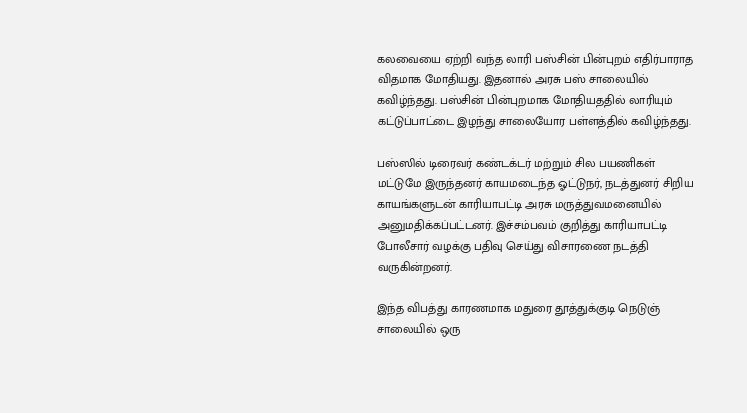கலவையை ஏற்றி வந்த லாரி பஸ்சின் பின்புறம் எதிர்பாராத விதமாக மோதியது. இதனால் அரசு பஸ் சாலையில் கவிழ்ந்தது. பஸ்சின் பின்புறமாக மோதியததில் லாரியும் கட்டுப்பாட்டை இழந்து சாலையோர பள்ளத்தில் கவிழ்ந்தது.

பஸ்ஸில் டிரைவர் கண்டக்டர் மற்றும் சில பயணிகள் மட்டுமே இருந்தனர் காயமடைந்த ஓட்டுநர், நடத்துனர் சிறிய காயங்களுடன் காரியாபட்டி அரசு மருத்துவமனையில் அனுமதிக்கப்பட்டனர். இச்சம்பவம் குறித்து காரியாபட்டி போலீசார் வழக்கு பதிவு செய்து விசாரணை நடத்தி வருகின்றனர்.

இந்த விபத்து காரணமாக மதுரை தூத்துக்குடி நெடுஞ் சாலையில் ஒரு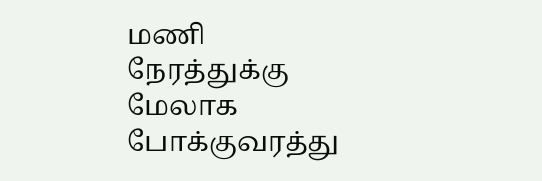மணி நேரத்துக்கு மேலாக போக்குவரத்து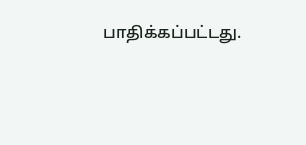பாதிக்கப்பட்டது.